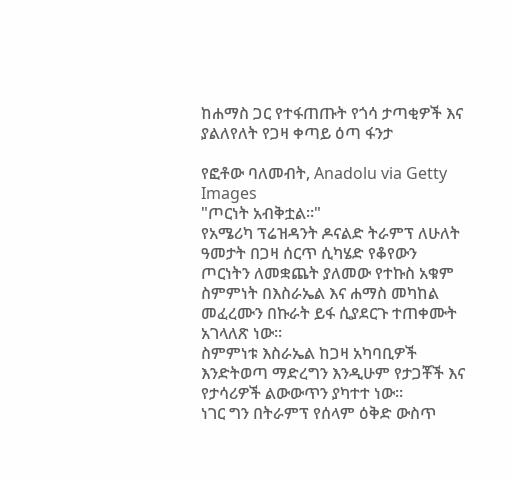ከሐማስ ጋር የተፋጠጡት የጎሳ ታጣቂዎች እና ያልለየለት የጋዛ ቀጣይ ዕጣ ፋንታ

የፎቶው ባለመብት, Anadolu via Getty Images
"ጦርነት አብቅቷል።"
የአሜሪካ ፕሬዝዳንት ዶናልድ ትራምፕ ለሁለት ዓመታት በጋዛ ሰርጥ ሲካሄድ የቆየውን ጦርነትን ለመቋጨት ያለመው የተኩስ አቁም ስምምነት በእስራኤል እና ሐማስ መካከል መፈረሙን በኩራት ይፋ ሲያደርጉ ተጠቀሙት አገላለጽ ነው።
ስምምነቱ እስራኤል ከጋዛ አካባቢዎች እንድትወጣ ማድረግን እንዲሁም የታጋቾች እና የታሳሪዎች ልውውጥን ያካተተ ነው።
ነገር ግን በትራምፕ የሰላም ዕቅድ ውስጥ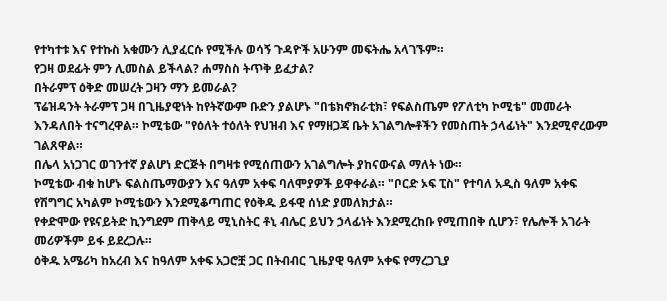የተካተቱ እና የተኩስ አቁሙን ሊያፈርሱ የሚችሉ ወሳኝ ጉዳዮች አሁንም መፍትሔ አላገኙም።
የጋዛ ወደፊት ምን ሊመስል ይችላል? ሐማስስ ትጥቅ ይፈታል?
በትራምፕ ዕቅድ መሠረት ጋዛን ማን ይመራል?
ፕሬዝዳንት ትራምፕ ጋዛ በጊዜያዊነት ከየትኛውም ቡድን ያልሆኑ "በቴክኖክራቲክ፣ የፍልስጤም የፖለቲካ ኮሚቴ" መመራት እንዳለበት ተናግረዋል። ኮሚቴው "የዕለት ተዕለት የህዝብ እና የማዘጋጃ ቤት አገልግሎቶችን የመስጠት ኃላፊነት" እንደሚኖረውም ገልጸዋል።
በሌላ አነጋገር ወገንተኛ ያልሆነ ድርጅት በግዛቱ የሚሰጠውን አገልግሎት ያከናውናል ማለት ነው።
ኮሚቴው ብቁ ከሆኑ ፍልስጤማውያን እና ዓለም አቀፍ ባለሞያዎች ይዋቀራል። "ቦርድ ኦፍ ፒስ" የተባለ አዲስ ዓለም አቀፍ የሽግግር አካልም ኮሚቴውን እንደሚቆጣጠር የዕቅዱ ይፋዊ ሰነድ ያመለክታል።
የቀድሞው የዩናይትድ ኪንግደም ጠቅላይ ሚኒስትር ቶኒ ብሌር ይህን ኃላፊነት እንደሚረከቡ የሚጠበቅ ሲሆን፣ የሌሎች አገራት መሪዎችም ይፋ ይደረጋሉ።
ዕቅዱ አሜሪካ ከአረብ እና ከዓለም አቀፍ አጋሮቿ ጋር በትብብር ጊዜያዊ ዓለም አቀፍ የማረጋጊያ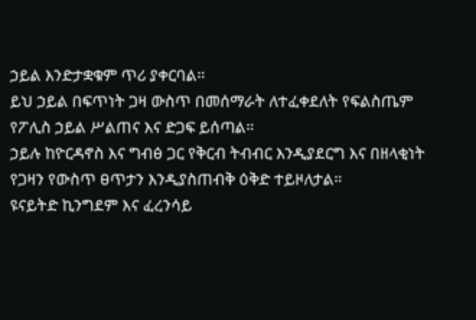ኃይል እንድታቋቁም ጥሪ ያቀርባል።
ይህ ኃይል በፍጥነት ጋዛ ውስጥ በመሰማራት ለተፈቀደለት የፍልስጤም የፖሊስ ኃይል ሥልጠና እና ድጋፍ ይሰጣል።
ኃይሉ ከዮርዳኖስ እና ግብፅ ጋር የቅርብ ትብብር እንዲያደርግ እና በዘላቂነት የጋዛን የውስጥ ፀጥታን እንዲያስጠብቅ ዕቅድ ተይዞለታል።
ዩናይትድ ኪንግደም እና ፈረንሳይ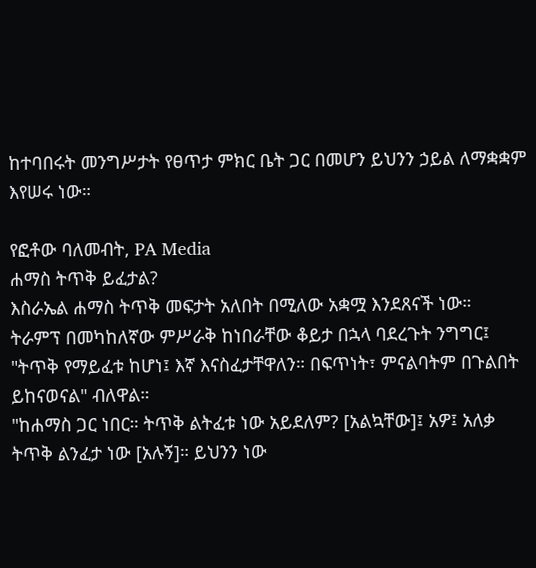ከተባበሩት መንግሥታት የፀጥታ ምክር ቤት ጋር በመሆን ይህንን ኃይል ለማቋቋም እየሠሩ ነው።

የፎቶው ባለመብት, PA Media
ሐማስ ትጥቅ ይፈታል?
እስራኤል ሐማስ ትጥቅ መፍታት አለበት በሚለው አቋሟ እንደጸናች ነው።
ትራምፕ በመካከለኛው ምሥራቅ ከነበራቸው ቆይታ በኋላ ባደረጉት ንግግር፤ "ትጥቅ የማይፈቱ ከሆነ፤ እኛ እናስፈታቸዋለን። በፍጥነት፣ ምናልባትም በጉልበት ይከናወናል" ብለዋል።
"ከሐማስ ጋር ነበር። ትጥቅ ልትፈቱ ነው አይደለም? [አልኳቸው]፤ አዎ፤ አለቃ ትጥቅ ልንፈታ ነው [አሉኝ]። ይህንን ነው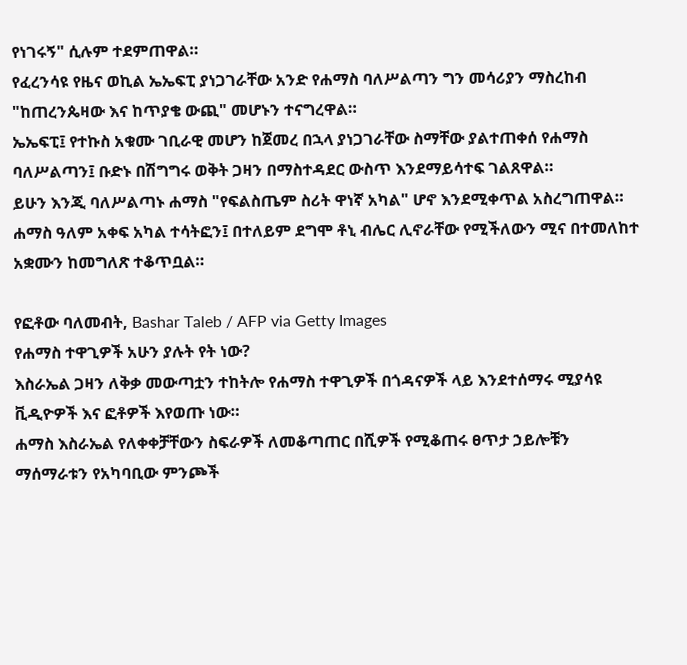የነገሩኝ" ሲሉም ተደምጠዋል።
የፈረንሳዩ የዜና ወኪል ኤኤፍፒ ያነጋገራቸው አንድ የሐማስ ባለሥልጣን ግን መሳሪያን ማስረከብ "ከጠረንጴዛው እና ከጥያቄ ውጪ" መሆኑን ተናግረዋል።
ኤኤፍፒ፤ የተኩስ አቁሙ ገቢራዊ መሆን ከጀመረ በኋላ ያነጋገራቸው ስማቸው ያልተጠቀሰ የሐማስ ባለሥልጣን፤ ቡድኑ በሽግግሩ ወቅት ጋዛን በማስተዳደር ውስጥ እንደማይሳተፍ ገልጸዋል።
ይሁን እንጂ ባለሥልጣኑ ሐማስ "የፍልስጤም ስሪት ዋነኛ አካል" ሆኖ እንደሚቀጥል አስረግጠዋል።
ሐማስ ዓለም አቀፍ አካል ተሳትፎን፤ በተለይም ደግሞ ቶኒ ብሌር ሊኖራቸው የሚችለውን ሚና በተመለከተ አቋሙን ከመግለጽ ተቆጥቧል።

የፎቶው ባለመብት, Bashar Taleb / AFP via Getty Images
የሐማስ ተዋጊዎች አሁን ያሉት የት ነው?
እስራኤል ጋዛን ለቅቃ መውጣቷን ተከትሎ የሐማስ ተዋጊዎች በጎዳናዎች ላይ እንደተሰማሩ ሚያሳዩ ቪዲዮዎች እና ፎቶዎች እየወጡ ነው።
ሐማስ እስራኤል የለቀቀቻቸውን ስፍራዎች ለመቆጣጠር በሺዎች የሚቆጠሩ ፀጥታ ኃይሎቹን ማሰማራቱን የአካባቢው ምንጮች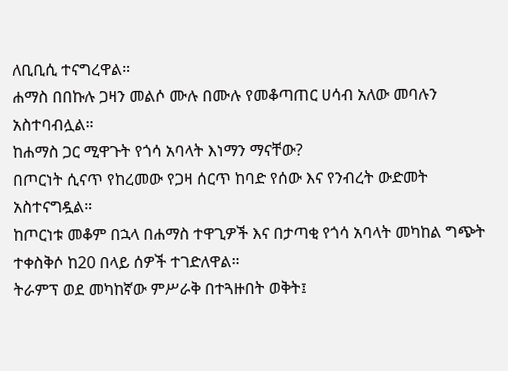ለቢቢሲ ተናግረዋል።
ሐማስ በበኩሉ ጋዛን መልሶ ሙሉ በሙሉ የመቆጣጠር ሀሳብ አለው መባሉን አስተባብሏል።
ከሐማስ ጋር ሚዋጉት የጎሳ አባላት እነማን ማናቸው?
በጦርነት ሲናጥ የከረመው የጋዛ ሰርጥ ከባድ የሰው እና የንብረት ውድመት አስተናግዷል።
ከጦርነቱ መቆም በኋላ በሐማስ ተዋጊዎች እና በታጣቂ የጎሳ አባላት መካከል ግጭት ተቀስቅሶ ከ20 በላይ ሰዎች ተገድለዋል።
ትራምፕ ወደ መካከኛው ምሥራቅ በተጓዙበት ወቅት፤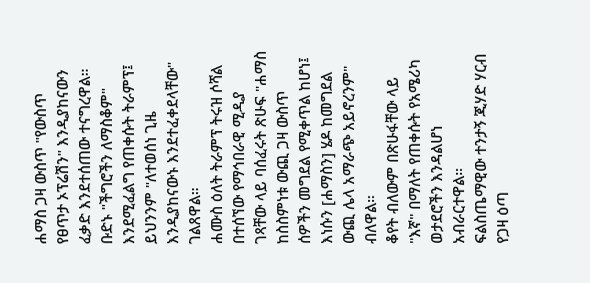ሐማስ ጋዛ ውስጥ "የውስጥ የፀጥታ ኦፕሬሽን" እንዲያከናውን ፈቃድ እንደተሰጠው ተናግረዋል።
ቡድኑ "ችግሮችን ለማስቆም" እንደሚፈልግ የጠቀሱት ትራምፕ፤ ይህንንም "ለተወሰነ ጊዜ እንዲያከናውኑ እንደተፈቀደላቸው" ገልጸዋል።
ሐሙስ ዕለት ትራምፕ ትሩዝ ሶሻል በተሰኘው የማኅበራዊ ሚዲያ ገጻቸው ላይ ባሰፈሩት ጽሁፍ "ሐማስ ከስስምነቱ ውጪ ጋዛ ውስጥ ሰዎችን መግደል የሚቀጥል ከሆነ፤ እነሱን [ሐማስን] ሄዶ ከመግደል ውጪ ሌላ አማራጭ አይኖረንም" ብለዋል።
ቆየት ብለውም በጽሁፋቸው ላይ "እኛ" በማለት የጠቀሱት የአሜሪካ ወታደሮችን እንዳልሆነ አብራርተዋል።
ፍልስጤማዊው ተንታኝ ጂሃድ ሃርብ የጋዛ ዕጣ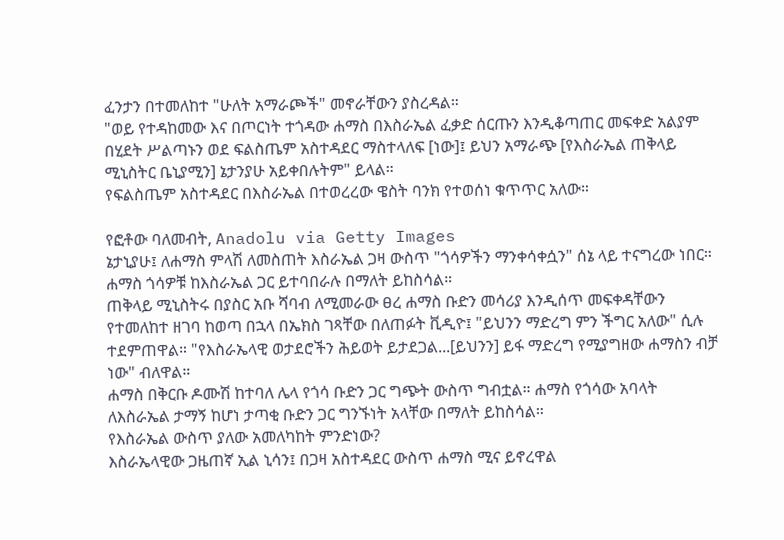ፈንታን በተመለከተ "ሁለት አማራጮች" መኖራቸውን ያስረዳል።
"ወይ የተዳከመው እና በጦርነት ተጎዳው ሐማስ በእስራኤል ፈቃድ ሰርጡን እንዲቆጣጠር መፍቀድ አልያም በሂደት ሥልጣኑን ወደ ፍልስጤም አስተዳደር ማስተላለፍ [ነው]፤ ይህን አማራጭ [የእስራኤል ጠቅላይ ሚኒስትር ቤኒያሚን] ኔታንያሁ አይቀበሉትም" ይላል።
የፍልስጤም አስተዳደር በእስራኤል በተወረረው ዌስት ባንክ የተወሰነ ቁጥጥር አለው።

የፎቶው ባለመብት, Anadolu via Getty Images
ኔታኒያሁ፤ ለሐማስ ምላሽ ለመስጠት እስራኤል ጋዛ ውስጥ "ጎሳዎችን ማንቀሳቀሷን" ሰኔ ላይ ተናግረው ነበር። ሐማስ ጎሳዎቹ ከእስራኤል ጋር ይተባበራሉ በማለት ይከስሳል።
ጠቅላይ ሚኒስትሩ በያስር አቡ ሻባብ ለሚመራው ፀረ ሐማስ ቡድን መሳሪያ እንዲሰጥ መፍቀዳቸውን የተመለከተ ዘገባ ከወጣ በኋላ በኤክስ ገጻቸው በለጠፉት ቪዲዮ፤ "ይህንን ማድረግ ምን ችግር አለው" ሲሉ ተደምጠዋል። "የእስራኤላዊ ወታደሮችን ሕይወት ይታደጋል...[ይህንን] ይፋ ማድረግ የሚያግዘው ሐማስን ብቻ ነው" ብለዋል።
ሐማስ በቅርቡ ዶሙሽ ከተባለ ሌላ የጎሳ ቡድን ጋር ግጭት ውስጥ ግብቷል። ሐማስ የጎሳው አባላት ለእስራኤል ታማኝ ከሆነ ታጣቂ ቡድን ጋር ግንኙነት አላቸው በማለት ይከስሳል።
የእስራኤል ውስጥ ያለው አመለካከት ምንድነው?
እስራኤላዊው ጋዜጠኛ ኢል ኒሳን፤ በጋዛ አስተዳደር ውስጥ ሐማስ ሚና ይኖረዋል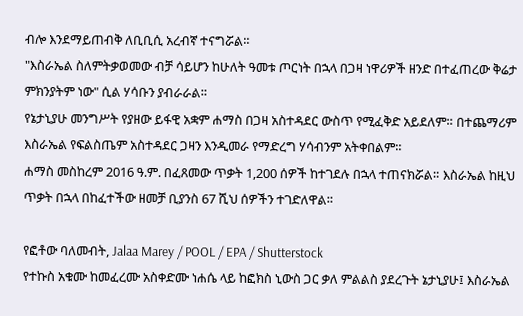ብሎ እንደማይጠብቅ ለቢቢሲ አረብኛ ተናግሯል።
"እስራኤል ስለምትቃወመው ብቻ ሳይሆን ከሁለት ዓመቱ ጦርነት በኋላ በጋዛ ነዋሪዎች ዘንድ በተፈጠረው ቅሬታ ምክንያትም ነው" ሲል ሃሳቡን ያብራራል።
የኔታኒያሁ መንግሥት የያዘው ይፋዊ አቋም ሐማስ በጋዛ አስተዳደር ውስጥ የሚፈቅድ አይደለም። በተጨማሪም እስራኤል የፍልስጤም አስተዳደር ጋዛን እንዲመራ የማድረግ ሃሳብንም አትቀበልም።
ሐማስ መስከረም 2016 ዓ.ም. በፈጸመው ጥቃት 1,200 ሰዎች ከተገደሉ በኋላ ተጠናክሯል። እስራኤል ከዚህ ጥቃት በኋላ በከፈተችው ዘመቻ ቢያንስ 67 ሺህ ሰዎችን ተገድለዋል።

የፎቶው ባለመብት, Jalaa Marey / POOL / EPA / Shutterstock
የተኩስ አቁሙ ከመፈረሙ አስቀድሙ ነሐሴ ላይ ከፎክስ ኒውስ ጋር ቃለ ምልልስ ያደረጉት ኔታኒያሁ፤ እስራኤል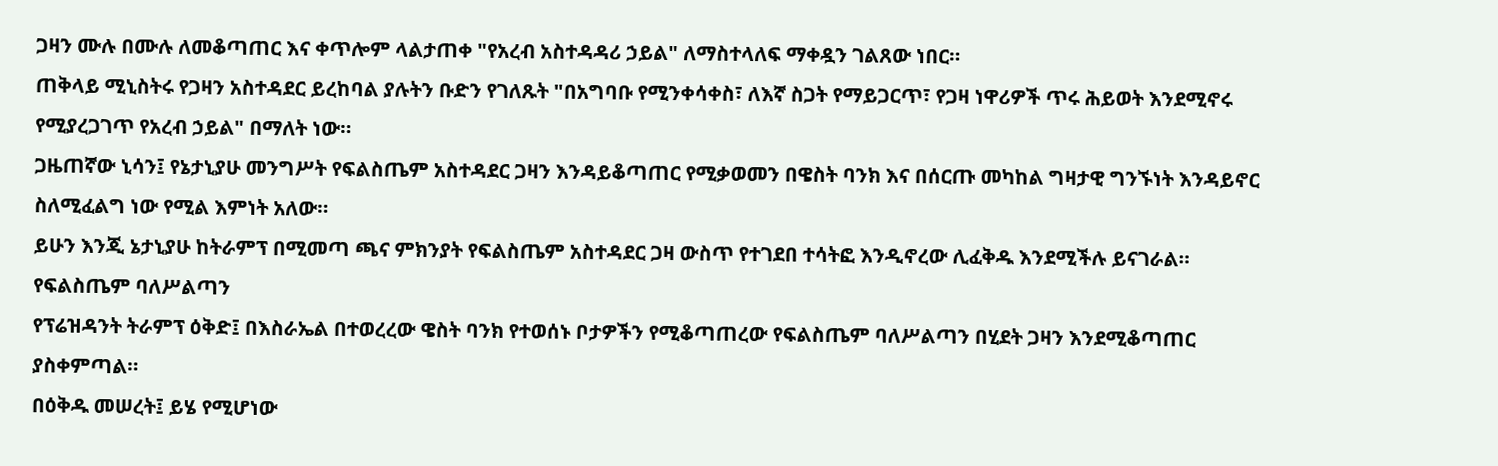ጋዛን ሙሉ በሙሉ ለመቆጣጠር እና ቀጥሎም ላልታጠቀ "የአረብ አስተዳዳሪ ኃይል" ለማስተላለፍ ማቀዷን ገልጸው ነበር።
ጠቅላይ ሚኒስትሩ የጋዛን አስተዳደር ይረከባል ያሉትን ቡድን የገለጹት "በአግባቡ የሚንቀሳቀስ፣ ለእኛ ስጋት የማይጋርጥ፣ የጋዛ ነዋሪዎች ጥሩ ሕይወት እንደሚኖሩ የሚያረጋገጥ የአረብ ኃይል" በማለት ነው።
ጋዜጠኛው ኒሳን፤ የኔታኒያሁ መንግሥት የፍልስጤም አስተዳደር ጋዛን እንዳይቆጣጠር የሚቃወመን በዌስት ባንክ እና በሰርጡ መካከል ግዛታዊ ግንኙነት እንዳይኖር ስለሚፈልግ ነው የሚል እምነት አለው።
ይሁን እንጂ ኔታኒያሁ ከትራምፕ በሚመጣ ጫና ምክንያት የፍልስጤም አስተዳደር ጋዛ ውስጥ የተገደበ ተሳትፎ እንዲኖረው ሊፈቅዱ እንደሚችሉ ይናገራል።
የፍልስጤም ባለሥልጣን
የፕሬዝዳንት ትራምፕ ዕቅድ፤ በእስራኤል በተወረረው ዌስት ባንክ የተወሰኑ ቦታዎችን የሚቆጣጠረው የፍልስጤም ባለሥልጣን በሂደት ጋዛን እንደሚቆጣጠር ያስቀምጣል።
በዕቅዱ መሠረት፤ ይሄ የሚሆነው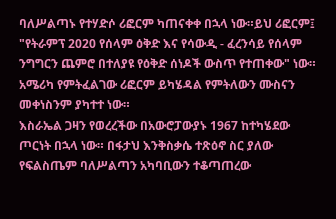ባለሥልጣኑ የተሃድሶ ሪፎርም ካጠናቀቀ በኋላ ነው።ይህ ሪፎርም፤ "የትራምፕ 2020 የሰላም ዕቅድ እና የሳውዲ - ፈረንሳይ የሰላም ንግግርን ጨምሮ በተለያዩ የዕቅድ ሰነዶች ውስጥ የተጠቀው" ነው።
አሜሪካ የምትፈልገው ሪፎርም ይካሄዳል የምትለውን ሙስናን መቀነስንም ያካተተ ነው።
እስራኤል ጋዛን የወረረችው በአውሮፓውያኑ 1967 ከተካሄደው ጦርነት በኋላ ነው። በፋታህ እንቅስቃሴ ተጽዕኖ ስር ያለው የፍልስጤም ባለሥልጣን አካባቢውን ተቆጣጠረው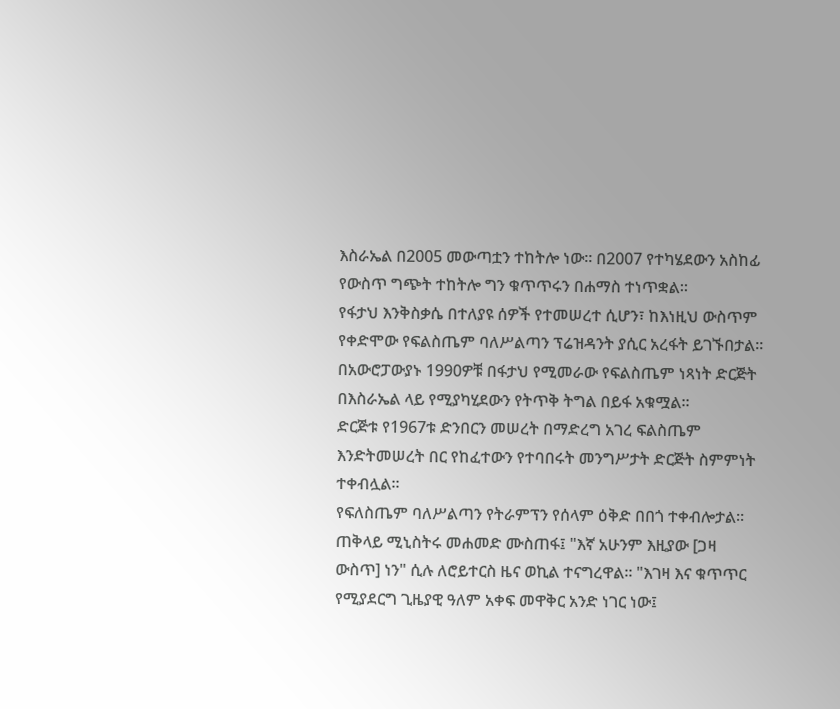እስራኤል በ2005 መውጣቷን ተከትሎ ነው። በ2007 የተካሄደውን አስከፊ የውስጥ ግጭት ተከትሎ ግን ቁጥጥሩን በሐማስ ተነጥቋል።
የፋታህ እንቅስቃሴ በተለያዩ ሰዎች የተመሠረተ ሲሆን፣ ከእነዚህ ውስጥም የቀድሞው የፍልስጤም ባለሥልጣን ፕሬዝዳንት ያሲር አረፋት ይገኙበታል።
በአውሮፓውያኑ 1990ዎቹ በፋታህ የሚመራው የፍልስጤም ነጻነት ድርጅት በእስራኤል ላይ የሚያካሂደውን የትጥቅ ትግል በይፋ አቁሟል።
ድርጅቱ የ1967ቱ ድንበርን መሠረት በማድረግ አገረ ፍልስጤም እንድትመሠረት በር የከፈተውን የተባበሩት መንግሥታት ድርጅት ስምምነት ተቀብሏል።
የፍለስጤም ባለሥልጣን የትራምፕን የሰላም ዕቅድ በበጎ ተቀብሎታል።
ጠቅላይ ሚኒስትሩ መሐመድ ሙስጠፋ፤ "እኛ አሁንም እዚያው [ጋዛ ውስጥ] ነን" ሲሉ ለሮይተርስ ዜና ወኪል ተናግረዋል። "እገዛ እና ቁጥጥር የሚያደርግ ጊዜያዊ ዓለም አቀፍ መዋቅር አንድ ነገር ነው፤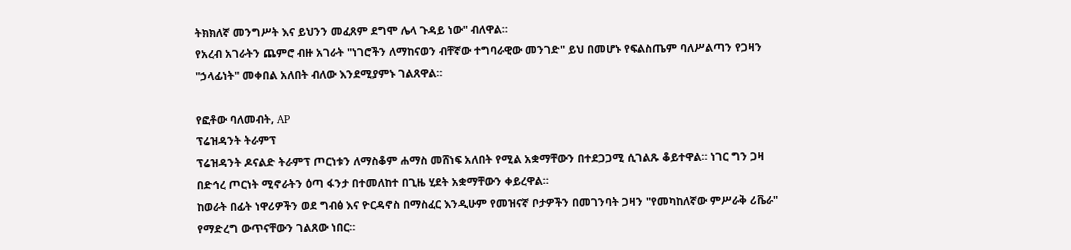ትክክለኛ መንግሥት እና ይህንን መፈጸም ደግሞ ሌላ ጉዳይ ነው" ብለዋል።
የአረብ አገራትን ጨምሮ ብዙ አገራት "ነገሮችን ለማከናወን ብቸኛው ተግባራዊው መንገድ" ይህ በመሆኑ የፍልስጤም ባለሥልጣን የጋዛን "ኃላፊነት" መቀበል አለበት ብለው እንደሚያምኑ ገልጸዋል።

የፎቶው ባለመብት, AP
ፕሬዝዳንት ትራምፕ
ፕሬዝዳንት ዶናልድ ትራምፕ ጦርነቱን ለማስቆም ሐማስ መሸነፍ አለበት የሚል አቋማቸውን በተደጋጋሚ ሲገልጹ ቆይተዋል። ነገር ግን ጋዛ በድኅረ ጦርነት ሚኖራትን ዕጣ ፋንታ በተመለከተ በጊዜ ሂደት አቋማቸውን ቀይረዋል።
ከወራት በፊት ነዋሪዎችን ወደ ግብፅ እና ዮርዳኖስ በማስፈር እንዲሁም የመዝናኛ ቦታዎችን በመገንባት ጋዛን "የመካከለኛው ምሥራቅ ሪቬራ" የማድረግ ውጥናቸውን ገልጸው ነበር።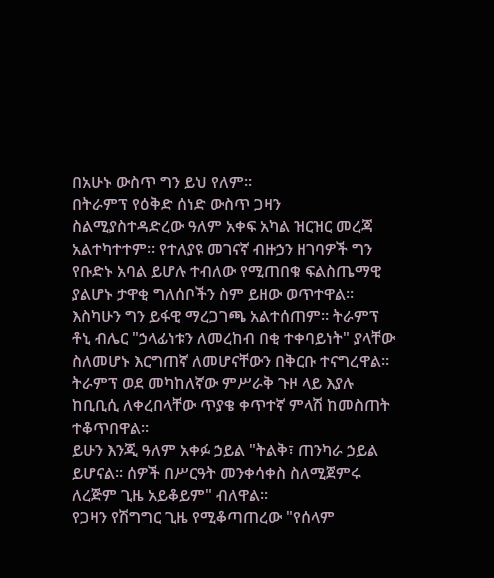በአሁኑ ውስጥ ግን ይህ የለም።
በትራምፕ የዕቅድ ሰነድ ውስጥ ጋዛን ስልሚያስተዳድረው ዓለም አቀፍ አካል ዝርዝር መረጃ አልተካተተም። የተለያዩ መገናኛ ብዙኃን ዘገባዎች ግን የቡድኑ አባል ይሆሉ ተብለው የሚጠበቁ ፍልስጤማዊ ያልሆኑ ታዋቂ ግለሰቦችን ስም ይዘው ወጥተዋል።
እስካሁን ግን ይፋዊ ማረጋገጫ አልተሰጠም። ትራምፕ ቶኒ ብሌር "ኃላፊነቱን ለመረከብ በቂ ተቀባይነት" ያላቸው ስለመሆኑ እርግጠኛ ለመሆናቸውን በቅርቡ ተናግረዋል።
ትራምፕ ወደ መካከለኛው ምሥራቅ ጉዞ ላይ እያሉ ከቢቢሲ ለቀረበላቸው ጥያቄ ቀጥተኛ ምላሽ ከመስጠት ተቆጥበዋል።
ይሁን እንጂ ዓለም አቀፉ ኃይል "ትልቅ፣ ጠንካራ ኃይል ይሆናል። ሰዎች በሥርዓት መንቀሳቀስ ስለሚጀምሩ ለረጅም ጊዜ አይቆይም" ብለዋል።
የጋዛን የሽግግር ጊዜ የሚቆጣጠረው "የሰላም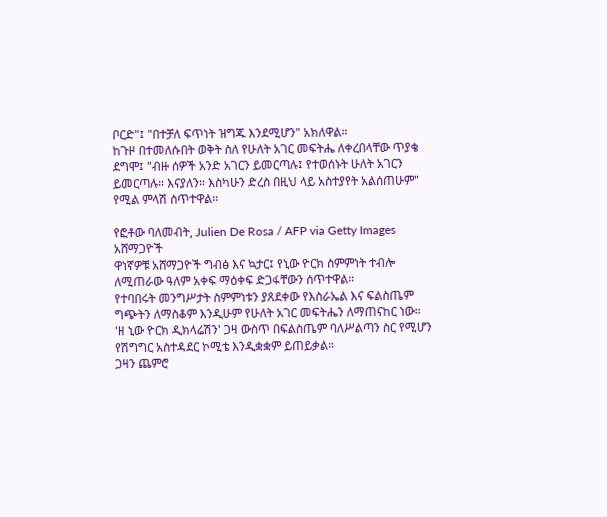ቦርድ"፤ "በተቻለ ፍጥነት ዝግጁ እንደሚሆን" አክለዋል።
ከጉዞ በተመለሱበት ወቅት ስለ የሁለት አገር መፍትሔ ለቀረበላቸው ጥያቄ ደግሞ፤ "ብዙ ሰዎች አንድ አገርን ይመርጣሉ፤ የተወሰኑት ሁለት አገርን ይመርጣሉ። እናያለን። እስካሁን ድረስ በዚህ ላይ አስተያየት አልሰጠሁም" የሚል ምላሽ ሰጥተዋል።

የፎቶው ባለመብት, Julien De Rosa / AFP via Getty Images
አሸማጋዮች
ዋነኛዎቹ አሸማጋዮች ግብፅ እና ኳታር፤ የኒው ዮርክ ስምምነት ተብሎ ለሚጠራው ዓለም አቀፍ ማዕቀፍ ድጋፋቸውን ሰጥተዋል።
የተባበሩት መንግሥታት ስምምነቱን ያጸደቀው የእስራኤል እና ፍልስጤም ግጭትን ለማስቆም እንዲሁም የሁለት አገር መፍትሔን ለማጠናከር ነው።
'ዘ ኒው ዮርክ ዲክላሬሽን' ጋዛ ውስጥ በፍልስጤም ባለሥልጣን ስር የሚሆን የሽግግር አስተዳደር ኮሚቴ እንዲቋቋም ይጠይቃል።
ጋዛን ጨምሮ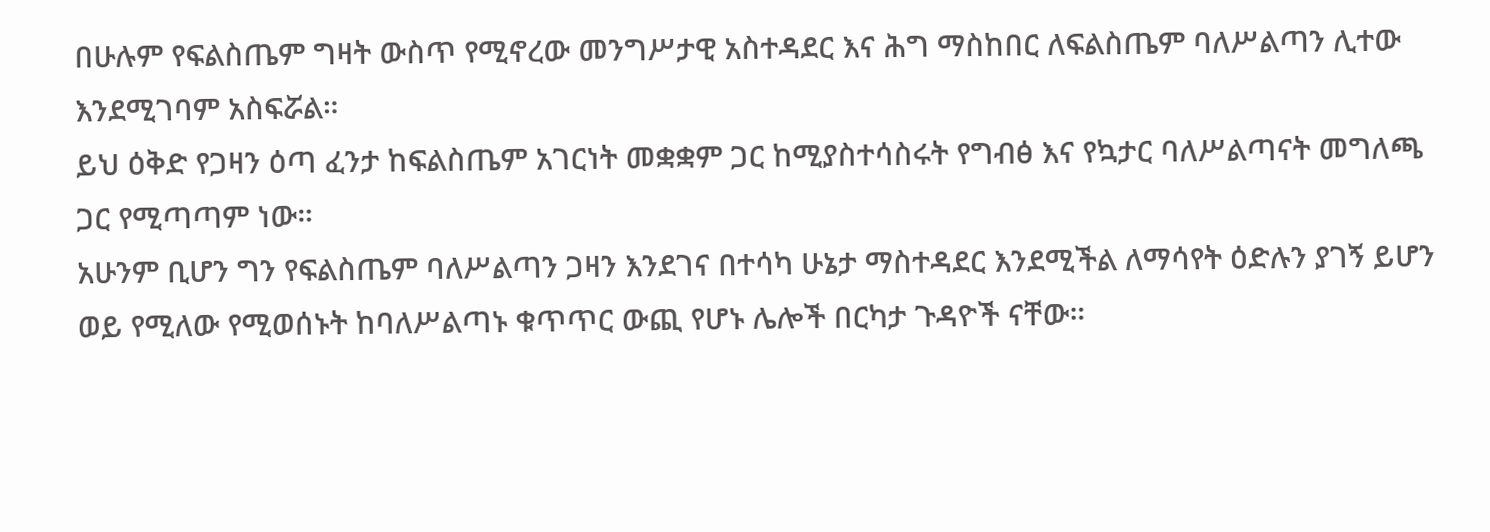በሁሉም የፍልስጤም ግዛት ውስጥ የሚኖረው መንግሥታዊ አስተዳደር እና ሕግ ማስከበር ለፍልስጤም ባለሥልጣን ሊተው እንደሚገባም አስፍሯል።
ይህ ዕቅድ የጋዛን ዕጣ ፈንታ ከፍልስጤም አገርነት መቋቋም ጋር ከሚያስተሳስሩት የግብፅ እና የኳታር ባለሥልጣናት መግለጫ ጋር የሚጣጣም ነው።
አሁንም ቢሆን ግን የፍልስጤም ባለሥልጣን ጋዛን እንደገና በተሳካ ሁኔታ ማስተዳደር እንደሚችል ለማሳየት ዕድሉን ያገኝ ይሆን ወይ የሚለው የሚወሰኑት ከባለሥልጣኑ ቁጥጥር ውጪ የሆኑ ሌሎች በርካታ ጉዳዮች ናቸው።